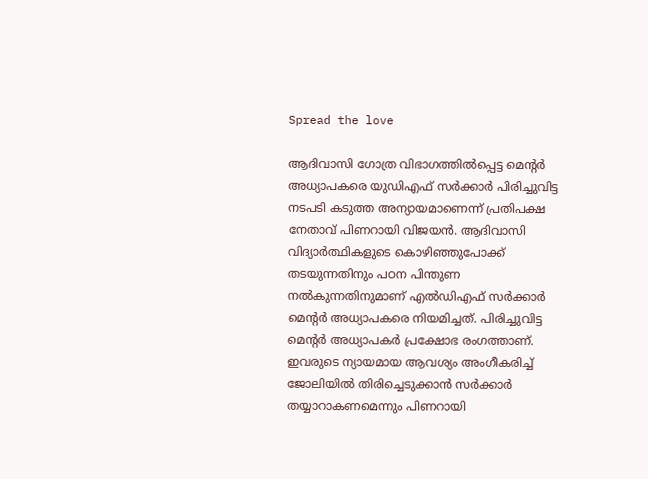Spread the love

ആദിവാസി ഗോത്ര വിഭാഗത്തില്‍പ്പെട്ട മെന്റര്‍ അധ്യാപകരെ യുഡിഎഫ് സര്‍ക്കാര്‍ പിരിച്ചുവിട്ട നടപടി കടുത്ത അന്യായമാണെന്ന് പ്രതിപക്ഷ നേതാവ് പിണറായി വിജയന്‍. ആദിവാസി വിദ്യാര്‍ത്ഥികളുടെ കൊഴിഞ്ഞുപോക്ക് തടയുന്നതിനും പഠന പിന്തുണ നല്‍കുന്നതിനുമാണ് എല്‍ഡിഎഫ് സര്‍ക്കാര്‍ മെന്റര്‍ അധ്യാപകരെ നിയമിച്ചത്. പിരിച്ചുവിട്ട മെന്റര്‍ അധ്യാപകര്‍ പ്രക്ഷോഭ രംഗത്താണ്. ഇവരുടെ ന്യായമായ ആവശ്യം അംഗീകരിച്ച് ജോലിയില്‍ തിരിച്ചെടുക്കാന്‍ സര്‍ക്കാര്‍ തയ്യാറാകണമെന്നും പിണറായി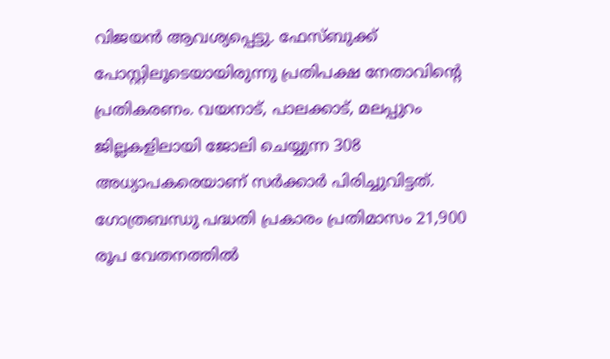വിജയന്‍ ആവശ്യപ്പെട്ടു. ഫേസ്ബുക്ക് പോസ്റ്റിലൂടെയായിരുന്നു പ്രതിപക്ഷ നേതാവിന്റെ പ്രതികരണം. വയനാട്, പാലക്കാട്, മലപ്പുറം ജില്ലകളിലായി ജോലി ചെയ്യുന്ന 308 അധ്യാപകരെയാണ് സര്‍ക്കാര്‍ പിരിച്ചുവിട്ടത്. ഗോത്രബന്ധു പദ്ധതി പ്രകാരം പ്രതിമാസം 21,900 രൂപ വേതനത്തില്‍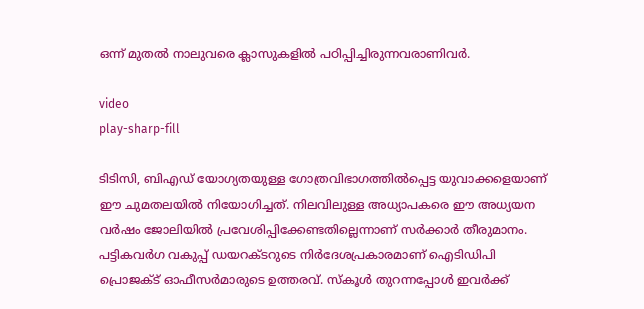ഒന്ന് മുതല്‍ നാലുവരെ ക്ലാസുകളില്‍ പഠിപ്പിച്ചിരുന്നവരാണിവര്‍.

video
play-sharp-fill

ടിടിസി, ബിഎഡ് യോഗ്യതയുള്ള ഗോത്രവിഭാഗത്തിൽപ്പെട്ട യുവാക്കളെയാണ് ഈ ചുമതലയില്‍ നിയോഗിച്ചത്. നിലവിലുള്ള അധ്യാപകരെ ഈ അധ്യയന വര്‍ഷം ജോലിയില്‍ പ്രവേശിപ്പിക്കേണ്ടതില്ലെന്നാണ് സര്‍ക്കാര്‍ തീരുമാനം. പട്ടികവര്‍ഗ വകുപ്പ് ഡയറക്ടറുടെ നിര്‍ദേശപ്രകാരമാണ് ഐടിഡിപി പ്രൊജക്ട് ഓഫീസര്‍മാരുടെ ഉത്തരവ്. സ്‌കൂള്‍ തുറന്നപ്പോള്‍ ഇവര്‍ക്ക്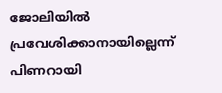ജോലിയില്‍ പ്രവേശിക്കാനായില്ലെന്ന് പിണറായി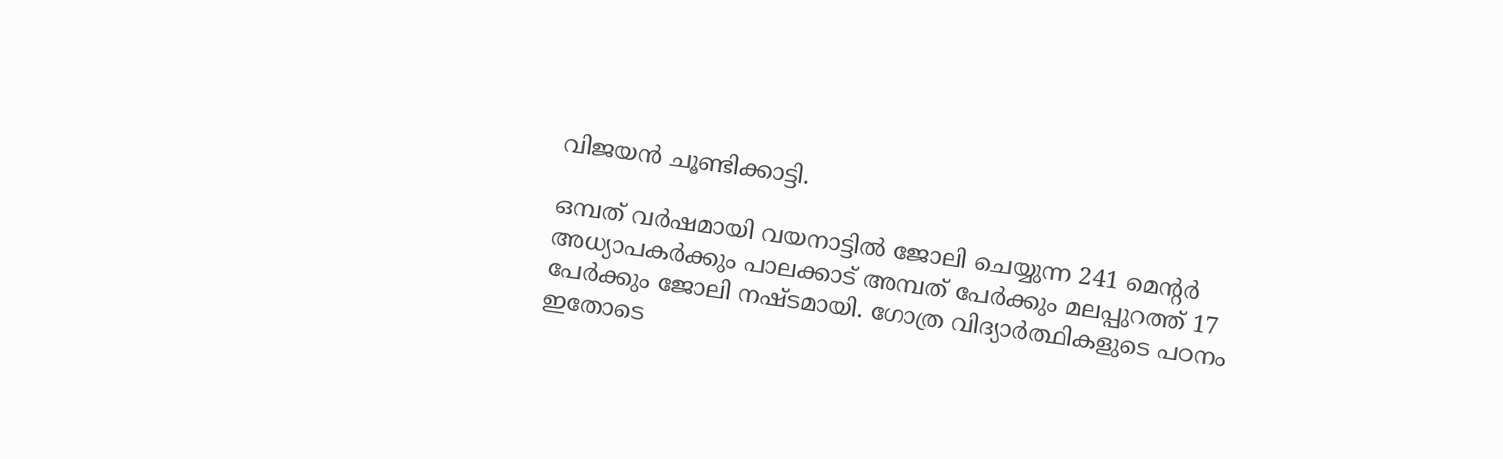വിജയന്‍ ചൂണ്ടിക്കാട്ടി.

ഒമ്പത് വര്‍ഷമായി വയനാട്ടിൽ ജോലി ചെയ്യുന്ന 241 മെന്റര്‍ അധ്യാപകര്‍ക്കും പാലക്കാട് അമ്പത് പേര്‍ക്കും മലപ്പുറത്ത് 17 പേര്‍ക്കും ജോലി നഷ്ടമായി. ഗോത്ര വിദ്യാര്‍ത്ഥികളുടെ പഠനം ഇതോടെ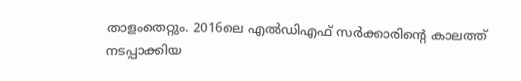താളംതെറ്റും. 2016ലെ എല്‍ഡിഎഫ് സര്‍ക്കാരിന്റെ കാലത്ത് നടപ്പാക്കിയ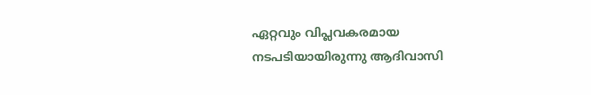ഏറ്റവും വിപ്ലവകരമായ നടപടിയായിരുന്നു ആദിവാസി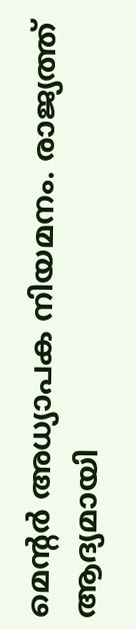മെന്റര്‍ അധ്യാപക നിയമനം. രാജ്യത്ത് ആദ്യമായി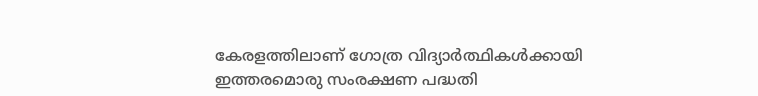കേരളത്തിലാണ് ഗോത്ര വിദ്യാര്‍ത്ഥികള്‍ക്കായി ഇത്തരമൊരു സംരക്ഷണ പദ്ധതി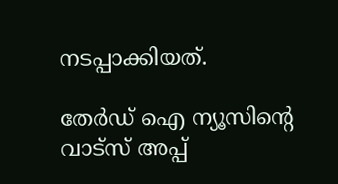നടപ്പാക്കിയത്.

തേർഡ് ഐ ന്യൂസിന്റെ വാട്സ് അപ്പ്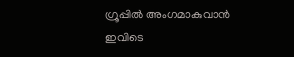ഗ്രൂപ്പിൽ അംഗമാകുവാൻ ഇവിടെ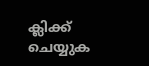ക്ലിക്ക് ചെയ്യുക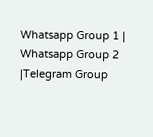Whatsapp Group 1 | Whatsapp Group 2 |Telegram Group